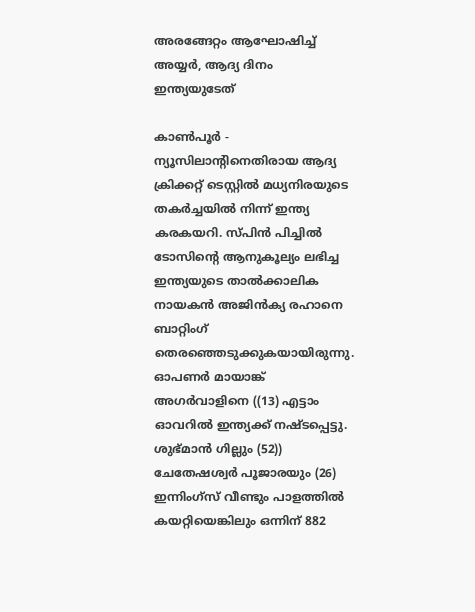അരങ്ങേറ്റം ആഘോഷിച്ച് അയ്യര്‍, ആദ്യ ദിനം ഇന്ത്യയുടേത്

കാണ്‍പൂര്‍ - ന്യൂസിലാന്റിനെതിരായ ആദ്യ ക്രിക്കറ്റ് ടെസ്റ്റില്‍ മധ്യനിരയുടെ തകര്‍ച്ചയില്‍ നിന്ന് ഇന്ത്യ കരകയറി. സ്പിന്‍ പിച്ചില്‍ ടോസിന്റെ ആനുകൂല്യം ലഭിച്ച ഇന്ത്യയുടെ താല്‍ക്കാലിക നായകന്‍ അജിന്‍ക്യ രഹാനെ ബാറ്റിംഗ് തെരഞ്ഞെടുക്കുകയായിരുന്നു. ഓപണര്‍ മായാങ്ക് അഗര്‍വാളിനെ ((13) എട്ടാം ഓവറില്‍ ഇന്ത്യക്ക് നഷ്ടപ്പെട്ടു.
ശുഭ്മാന്‍ ഗില്ലും (52)) ചേതേഷശ്വര്‍ പൂജാരയും (26) ഇന്നിംഗ്‌സ് വീണ്ടും പാളത്തില്‍ കയറ്റിയെങ്കിലും ഒന്നിന് 882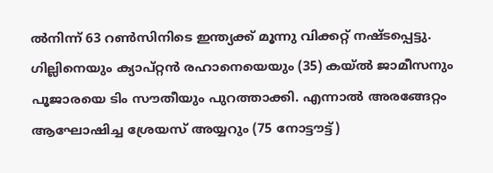ല്‍നിന്ന് 63 റണ്‍സിനിടെ ഇന്ത്യക്ക് മൂന്നു വിക്കറ്റ് നഷ്ടപ്പെട്ടു. ഗില്ലിനെയും ക്യാപ്റ്റന്‍ രഹാനെയെയും (35) കയ്ല്‍ ജാമീസനും പൂജാരയെ ടിം സൗതീയും പുറത്താക്കി. എന്നാല്‍ അരങ്ങേറ്റം ആഘോഷിച്ച ശ്രേയസ് അയ്യറും (75 നോട്ടൗട്ട്)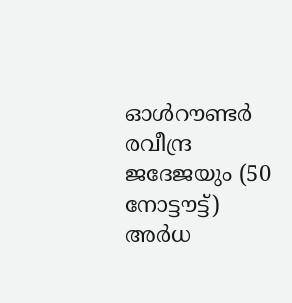ഓള്‍റൗണ്ടര്‍ രവീന്ദ്ര ജദേജയും (50 നോട്ടൗട്ട്) അര്‍ധ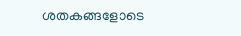ശതകങ്ങളോടെ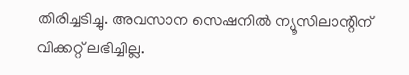തിരിച്ചടിച്ചു. അവസാന സെഷനില്‍ ന്യൂസിലാന്റിന് വിക്കറ്റ് ലഭിച്ചില്ല.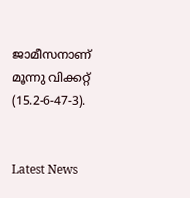ജാമീസനാണ് മൂന്നു വിക്കറ്റ് (15.2-6-47-3).


Latest News